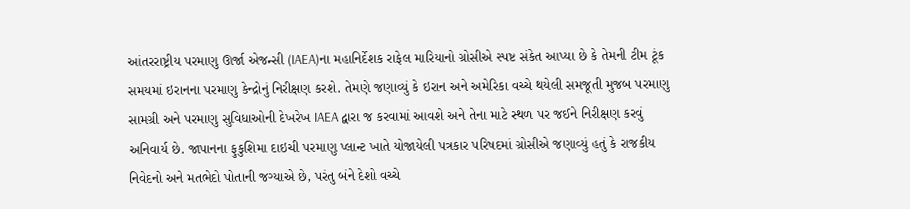આંતરરાષ્ટ્રીય પરમાણુ ઊર્જા એજન્સી (IAEA)ના મહાનિર્દેશક રાફેલ મારિયાનો ગ્રોસીએ સ્પષ્ટ સંકેત આપ્યા છે કે તેમની ટીમ ટૂંક સમયમાં ઇરાનના પરમાણુ કેન્દ્રોનું નિરીક્ષણ કરશે. તેમણે જણાવ્યું કે ઇરાન અને અમેરિકા વચ્ચે થયેલી સમજૂતી મુજબ પરમાણુ સામગ્રી અને પરમાણુ સુવિધાઓની દેખરેખ IAEA દ્વારા જ કરવામાં આવશે અને તેના માટે સ્થળ પર જઈને નિરીક્ષણ કરવું અનિવાર્ય છે. જાપાનના ફુકુશિમા દાઇચી પરમાણુ પ્લાન્ટ ખાતે યોજાયેલી પત્રકાર પરિષદમાં ગ્રોસીએ જણાવ્યું હતું કે રાજકીય નિવેદનો અને મતભેદો પોતાની જગ્યાએ છે, પરંતુ બંને દેશો વચ્ચે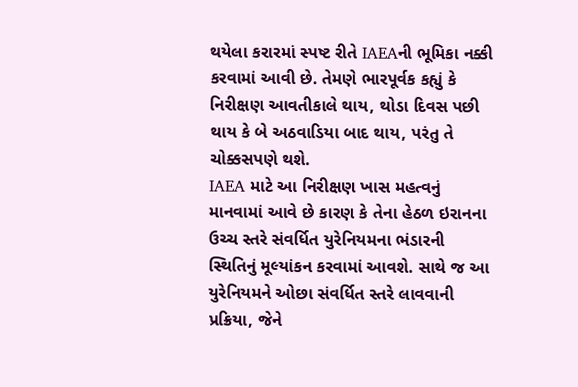થયેલા કરારમાં સ્પષ્ટ રીતે IAEAની ભૂમિકા નક્કી કરવામાં આવી છે. તેમણે ભારપૂર્વક કહ્યું કે નિરીક્ષણ આવતીકાલે થાય, થોડા દિવસ પછી થાય કે બે અઠવાડિયા બાદ થાય, પરંતુ તે ચોક્કસપણે થશે.
IAEA માટે આ નિરીક્ષણ ખાસ મહત્વનું માનવામાં આવે છે કારણ કે તેના હેઠળ ઇરાનના ઉચ્ચ સ્તરે સંવર્ધિત યુરેનિયમના ભંડારની સ્થિતિનું મૂલ્યાંકન કરવામાં આવશે. સાથે જ આ યુરેનિયમને ઓછા સંવર્ધિત સ્તરે લાવવાની પ્રક્રિયા, જેને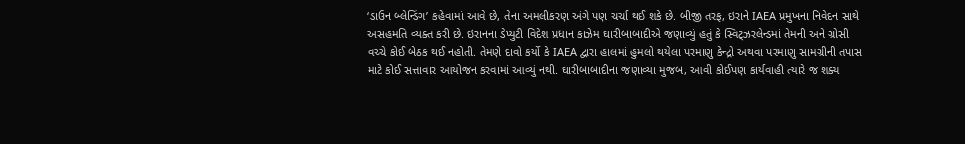‘ડાઉન બ્લેન્ડિંગ’ કહેવામાં આવે છે, તેના અમલીકરણ અંગે પણ ચર્ચા થઈ શકે છે. બીજી તરફ, ઇરાને IAEA પ્રમુખના નિવેદન સાથે અસહમતિ વ્યક્ત કરી છે. ઇરાનના ડેપ્યુટી વિદેશ પ્રધાન કાઝેમ ઘારીબાબાદીએ જણાવ્યું હતું કે સ્વિટ્ઝરલેન્ડમાં તેમની અને ગ્રોસી વચ્ચે કોઈ બેઠક થઈ નહોતી. તેમણે દાવો કર્યો કે IAEA દ્વારા હાલમાં હુમલો થયેલા પરમાણુ કેન્દ્રો અથવા પરમાણુ સામગ્રીની તપાસ માટે કોઈ સત્તાવાર આયોજન કરવામાં આવ્યું નથી. ઘારીબાબાદીના જણાવ્યા મુજબ, આવી કોઈપણ કાર્યવાહી ત્યારે જ શક્ય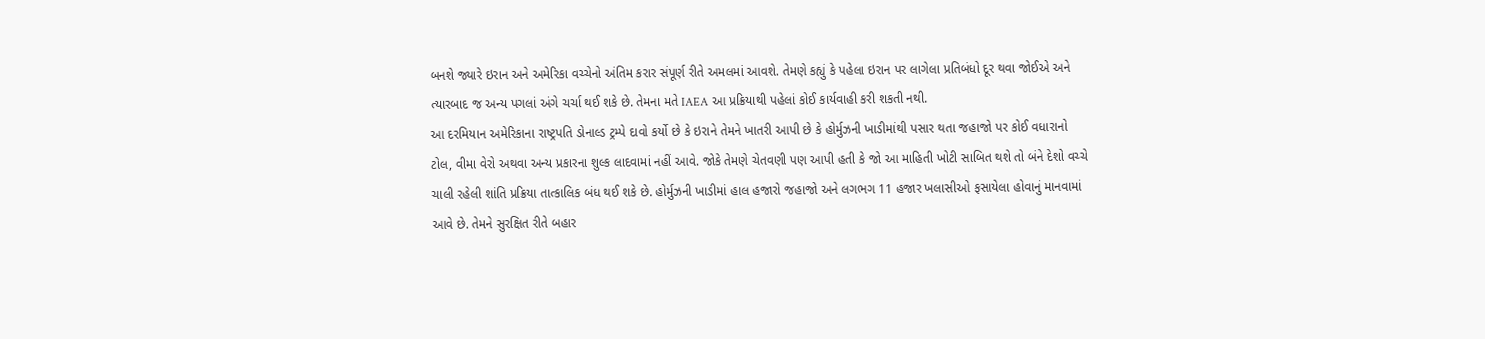બનશે જ્યારે ઇરાન અને અમેરિકા વચ્ચેનો અંતિમ કરાર સંપૂર્ણ રીતે અમલમાં આવશે. તેમણે કહ્યું કે પહેલા ઇરાન પર લાગેલા પ્રતિબંધો દૂર થવા જોઈએ અને ત્યારબાદ જ અન્ય પગલાં અંગે ચર્ચા થઈ શકે છે. તેમના મતે IAEA આ પ્રક્રિયાથી પહેલાં કોઈ કાર્યવાહી કરી શકતી નથી.
આ દરમિયાન અમેરિકાના રાષ્ટ્રપતિ ડોનાલ્ડ ટ્રમ્પે દાવો કર્યો છે કે ઇરાને તેમને ખાતરી આપી છે કે હોર્મુઝની ખાડીમાંથી પસાર થતા જહાજો પર કોઈ વધારાનો ટોલ, વીમા વેરો અથવા અન્ય પ્રકારના શુલ્ક લાદવામાં નહીં આવે. જોકે તેમણે ચેતવણી પણ આપી હતી કે જો આ માહિતી ખોટી સાબિત થશે તો બંને દેશો વચ્ચે ચાલી રહેલી શાંતિ પ્રક્રિયા તાત્કાલિક બંધ થઈ શકે છે. હોર્મુઝની ખાડીમાં હાલ હજારો જહાજો અને લગભગ 11 હજાર ખલાસીઓ ફસાયેલા હોવાનું માનવામાં આવે છે. તેમને સુરક્ષિત રીતે બહાર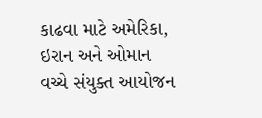કાઢવા માટે અમેરિકા, ઇરાન અને ઓમાન વચ્ચે સંયુક્ત આયોજન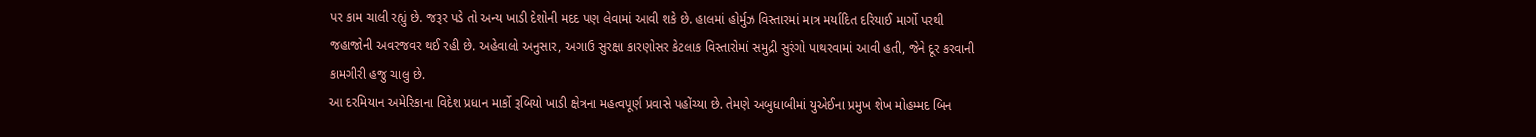પર કામ ચાલી રહ્યું છે. જરૂર પડે તો અન્ય ખાડી દેશોની મદદ પણ લેવામાં આવી શકે છે. હાલમાં હોર્મુઝ વિસ્તારમાં માત્ર મર્યાદિત દરિયાઈ માર્ગો પરથી જહાજોની અવરજવર થઈ રહી છે. અહેવાલો અનુસાર, અગાઉ સુરક્ષા કારણોસર કેટલાક વિસ્તારોમાં સમુદ્રી સુરંગો પાથરવામાં આવી હતી, જેને દૂર કરવાની કામગીરી હજુ ચાલુ છે.
આ દરમિયાન અમેરિકાના વિદેશ પ્રધાન માર્કો રૂબિયો ખાડી ક્ષેત્રના મહત્વપૂર્ણ પ્રવાસે પહોંચ્યા છે. તેમણે અબુધાબીમાં યુએઈના પ્રમુખ શેખ મોહમ્મદ બિન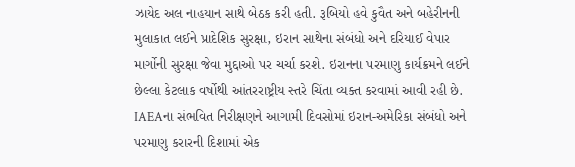ઝાયેદ અલ નાહયાન સાથે બેઠક કરી હતી. રૂબિયો હવે કુવૈત અને બહેરીનની મુલાકાત લઈને પ્રાદેશિક સુરક્ષા, ઇરાન સાથેના સંબંધો અને દરિયાઈ વેપાર માર્ગોની સુરક્ષા જેવા મુદ્દાઓ પર ચર્ચા કરશે. ઇરાનના પરમાણુ કાર્યક્રમને લઈને છેલ્લા કેટલાક વર્ષોથી આંતરરાષ્ટ્રીય સ્તરે ચિંતા વ્યક્ત કરવામાં આવી રહી છે. IAEAના સંભવિત નિરીક્ષણને આગામી દિવસોમાં ઇરાન-અમેરિકા સંબંધો અને પરમાણુ કરારની દિશામાં એક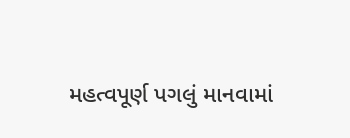મહત્વપૂર્ણ પગલું માનવામાં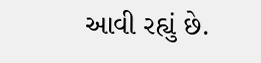આવી રહ્યું છે.